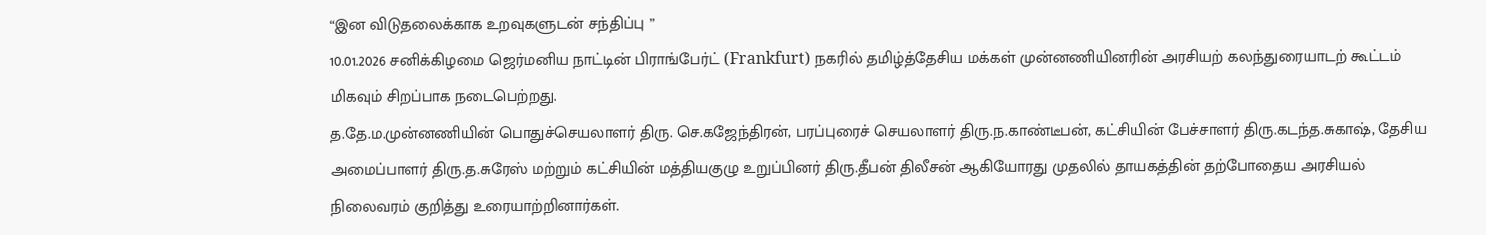“இன விடுதலைக்காக உறவுகளுடன் சந்திப்பு ”
10.01.2026 சனிக்கிழமை ஜெர்மனிய நாட்டின் பிராங்பேர்ட் (Frankfurt) நகரில் தமிழ்த்தேசிய மக்கள் முன்னணியினரின் அரசியற் கலந்துரையாடற் கூட்டம் மிகவும் சிறப்பாக நடைபெற்றது.
த.தே.ம.முன்னணியின் பொதுச்செயலாளர் திரு. செ.கஜேந்திரன், பரப்புரைச் செயலாளர் திரு.ந.காண்டீபன், கட்சியின் பேச்சாளர் திரு.கடந்த.சுகாஷ், தேசிய அமைப்பாளர் திரு.த.சுரேஸ் மற்றும் கட்சியின் மத்தியகுழு உறுப்பினர் திரு.தீபன் திலீசன் ஆகியோரது முதலில் தாயகத்தின் தற்போதைய அரசியல் நிலைவரம் குறித்து உரையாற்றினார்கள்.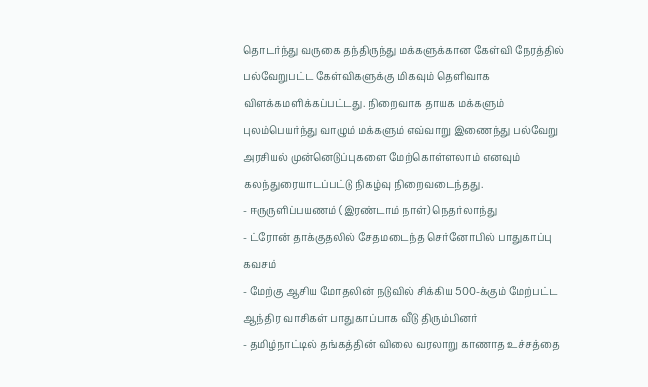தொடர்ந்து வருகை தந்திருந்து மக்களுக்கான கேள்வி நேரத்தில் பல்வேறுபட்ட கேள்விகளுக்கு மிகவும் தெளிவாக விளக்கமளிக்கப்பட்டது. நிறைவாக தாயக மக்களும் புலம்பெயர்ந்து வாழும் மக்களும் எவ்வாறு இணைந்து பல்வேறு அரசியல் முன்னெடுப்புகளை மேற்கொள்ளலாம் எனவும் கலந்துரையாடப்பட்டு நிகழ்வு நிறைவடைந்தது.
- ஈருருளிப்பயணம் (இரண்டாம் நாள்) நெதர்லாந்து
- ட்ரோன் தாக்குதலில் சேதமடைந்த செர்னோபில் பாதுகாப்பு கவசம்
- மேற்கு ஆசிய மோதலின் நடுவில் சிக்கிய 500-க்கும் மேற்பட்ட ஆந்திர வாசிகள் பாதுகாப்பாக வீடு திரும்பினர்
- தமிழ்நாட்டில் தங்கத்தின் விலை வரலாறு காணாத உச்சத்தை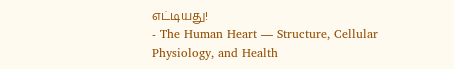எட்டியது!
- The Human Heart — Structure, Cellular Physiology, and Health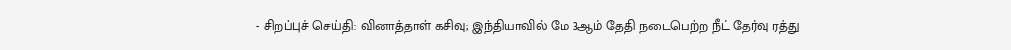- சிறப்புச் செய்தி: வினாத்தாள் கசிவு; இந்தியாவில் மே 3ஆம் தேதி நடைபெற்ற நீட் தேர்வு ரத்து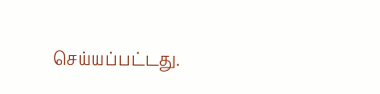செய்யப்பட்டது.